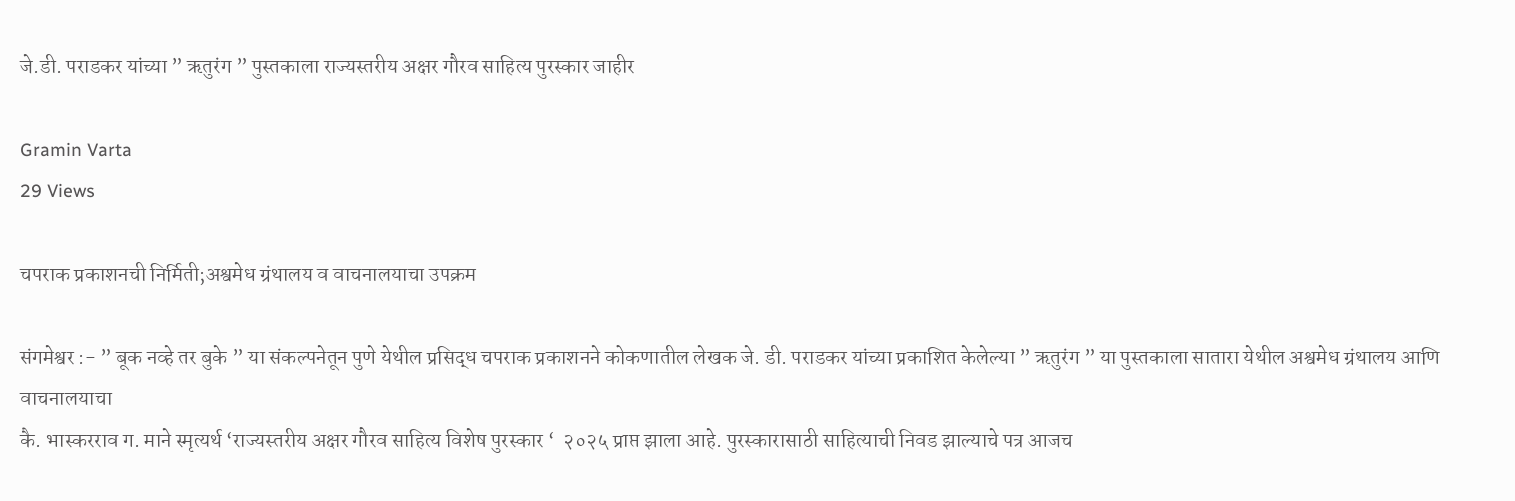जे.डी. पराडकर यांच्या ” ऋतुरंग ” पुस्तकाला राज्यस्तरीय अक्षर गौरव साहित्य पुरस्कार जाहीर

Gramin Varta
29 Views

चपराक प्रकाशनची निर्मिती;अश्वमेध ग्रंथालय व वाचनालयाचा उपक्रम

संगमेश्वर :- ” बूक नव्हे तर बुके ” या संकल्पनेतून पुणे येथील प्रसिद्ध चपराक प्रकाशनने कोकणातील लेखक जे. डी. पराडकर यांच्या प्रकाशित केलेल्या ” ऋतुरंग ” या पुस्तकाला सातारा येथील अश्वमेध ग्रंथालय आणि वाचनालयाचा
कै. भास्करराव ग. माने स्मृत्यर्थ ‘राज्यस्तरीय अक्षर गौरव साहित्य विशेष पुरस्कार ‘  २०२५ प्राप्त झाला आहे. पुरस्कारासाठी साहित्याची निवड झाल्याचे पत्र आजच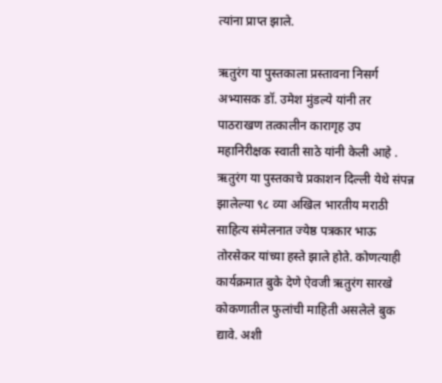त्यांना प्राप्त झाले.

ऋतुरंग या पुस्तकाला प्रस्तावना निसर्ग अभ्यासक डॉ. उमेश मुंडल्ये यांनी तर पाठराखण तत्कालीन कारागृह उप महानिरीक्षक स्वाती साठे यांनी केली आहे . ऋतुरंग या पुस्तकाचे प्रकाशन दिल्ली येथे संपन्न झालेल्या ९८ व्या अखिल भारतीय मराठी साहित्य संमेलनात ज्येष्ठ पत्रकार भाऊ तोरसेकर यांच्या हस्ते झाले होते. कोणत्याही कार्यक्रमात बुके देणे ऐवजी ऋतुरंग सारखे कोकणातील फुलांची माहिती असलेले बुक द्यावे. अशी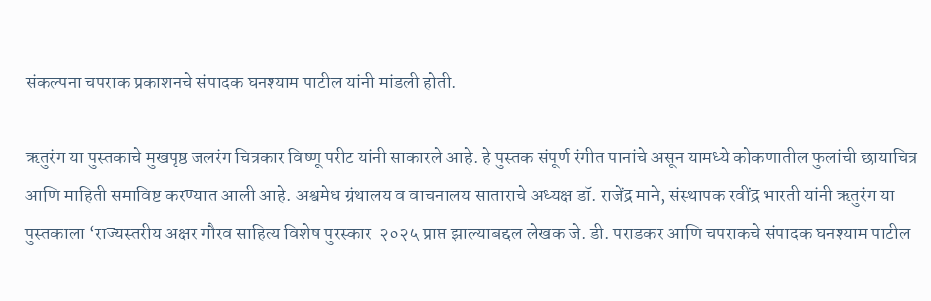संकल्पना चपराक प्रकाशनचे संपादक घनश्याम पाटील यांनी मांडली होती.

ऋतुरंग या पुस्तकाचे मुखपृष्ठ जलरंग चित्रकार विष्णू परीट यांनी साकारले आहे. हे पुस्तक संपूर्ण रंगीत पानांचे असून यामध्ये कोकणातील फुलांची छायाचित्र आणि माहिती समाविष्ट करण्यात आली आहे. अश्वमेध ग्रंथालय व वाचनालय साताराचे अध्यक्ष डॉ. राजेंद्र माने, संस्थापक रवींद्र भारती यांनी ऋतुरंग या पुस्तकाला ‘राज्यस्तरीय अक्षर गौरव साहित्य विशेष पुरस्कार  २०२५ प्राप्त झाल्याबद्दल लेखक जे. डी. पराडकर आणि चपराकचे संपादक घनश्याम पाटील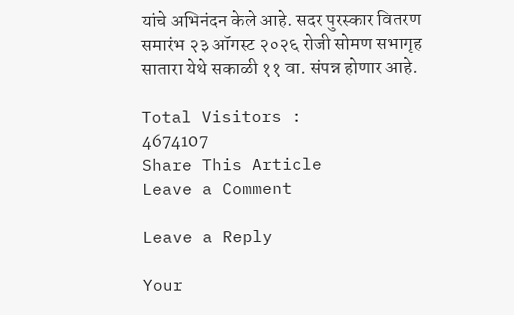यांचे अभिनंदन केले आहे. सदर पुरस्कार वितरण समारंभ २३ ऑगस्ट २०२६ रोजी सोमण सभागृह सातारा येथे सकाळी ११ वा. संपन्न होणार आहे.

Total Visitors :
4674107
Share This Article
Leave a Comment

Leave a Reply

Your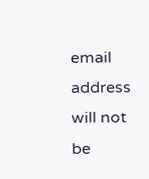email address will not be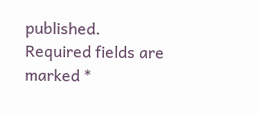published. Required fields are marked *